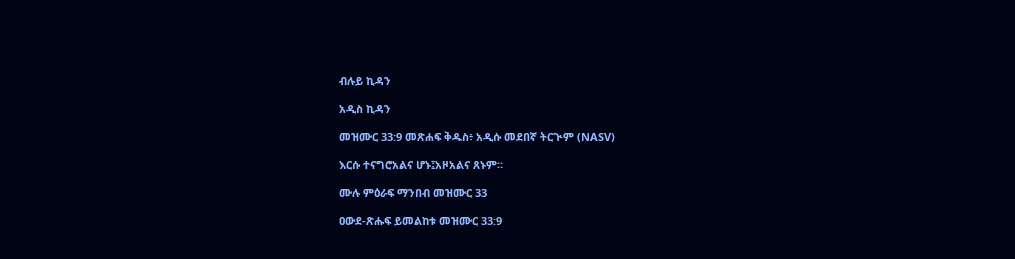ብሉይ ኪዳን

አዲስ ኪዳን

መዝሙር 33:9 መጽሐፍ ቅዱስ፥ አዲሱ መደበኛ ትርጒም (NASV)

እርሱ ተናግሮአልና ሆኑ፤አዞአልና ጸኑም።

ሙሉ ምዕራፍ ማንበብ መዝሙር 33

ዐውደ-ጽሑፍ ይመልከቱ መዝሙር 33:9